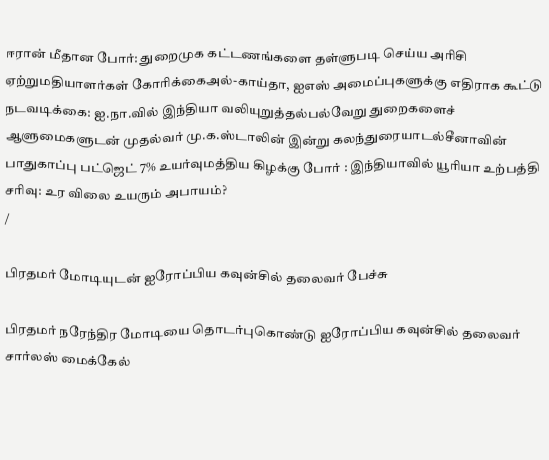ஈரான் மீதான போர்: துறைமுக கட்டணங்களை தள்ளுபடி செய்ய அரிசி ஏற்றுமதியாளர்கள் கோரிக்கைஅல்-காய்தா, ஐஎஸ் அமைப்புகளுக்கு எதிராக கூட்டு நடவடிக்கை: ஐ.நா.வில் இந்தியா வலியுறுத்தல்பல்வேறு துறைகளைச் ஆளுமைகளுடன் முதல்வர் மு.க.ஸ்டாலின் இன்று கலந்துரையாடல்சீனாவின் பாதுகாப்பு பட்ஜெட் 7% உயர்வுமத்திய கிழக்கு போர் : இந்தியாவில் யூரியா உற்பத்தி சரிவு: உர விலை உயரும் அபாயம்?
/

பிரதமர் மோடியுடன் ஐரோப்பிய கவுன்சில் தலைவர் பேச்சு

பிரதமர் நரேந்திர மோடியை தொடர்புகொண்டு ஐரோப்பிய கவுன்சில் தலைவர் சார்லஸ் மைக்கேல்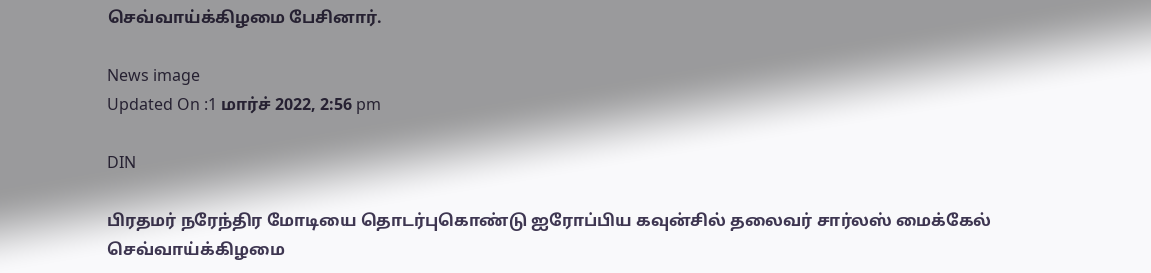செவ்வாய்க்கிழமை பேசினார்.

News image
Updated On :1 மார்ச் 2022, 2:56 pm

DIN

பிரதமர் நரேந்திர மோடியை தொடர்புகொண்டு ஐரோப்பிய கவுன்சில் தலைவர் சார்லஸ் மைக்கேல் செவ்வாய்க்கிழமை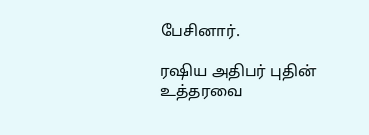பேசினார்.

ரஷிய அதிபர் புதின் உத்தரவை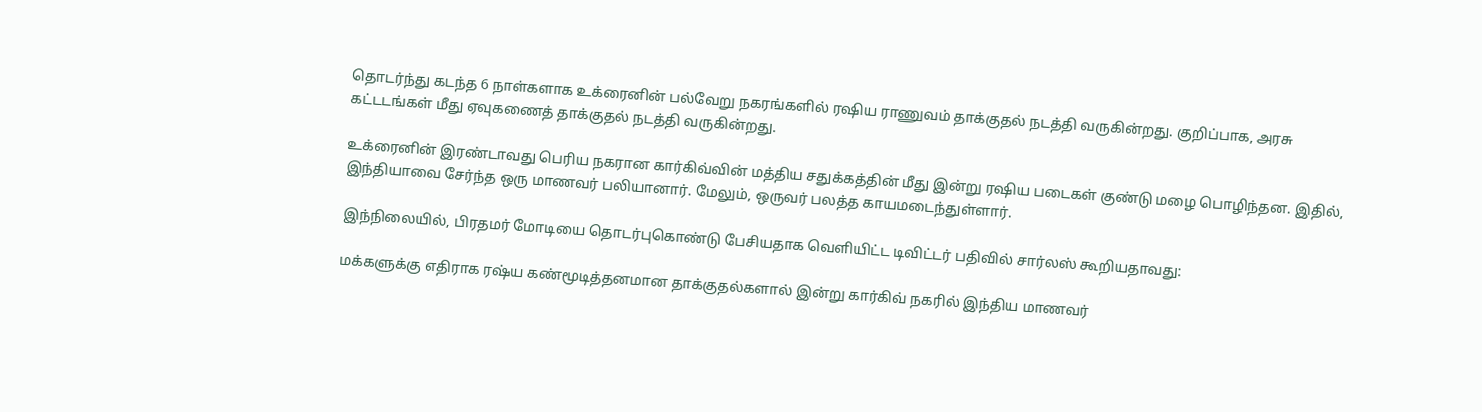தொடர்ந்து கடந்த 6 நாள்களாக உக்ரைனின் பல்வேறு நகரங்களில் ரஷிய ராணுவம் தாக்குதல் நடத்தி வருகின்றது. குறிப்பாக, அரசு கட்டடங்கள் மீது ஏவுகணைத் தாக்குதல் நடத்தி வருகின்றது.

உக்ரைனின் இரண்டாவது பெரிய நகரான கார்கிவ்வின் மத்திய சதுக்கத்தின் மீது இன்று ரஷிய படைகள் குண்டு மழை பொழிந்தன. இதில், இந்தியாவை சேர்ந்த ஒரு மாணவர் பலியானார். மேலும், ஒருவர் பலத்த காயமடைந்துள்ளார்.

இந்நிலையில், பிரதமர் மோடியை தொடர்புகொண்டு பேசியதாக வெளியிட்ட டிவிட்டர் பதிவில் சார்லஸ் கூறியதாவது:

மக்களுக்கு எதிராக ரஷ்ய கண்மூடித்தனமான தாக்குதல்களால் இன்று கார்கிவ் நகரில் இந்திய மாணவர்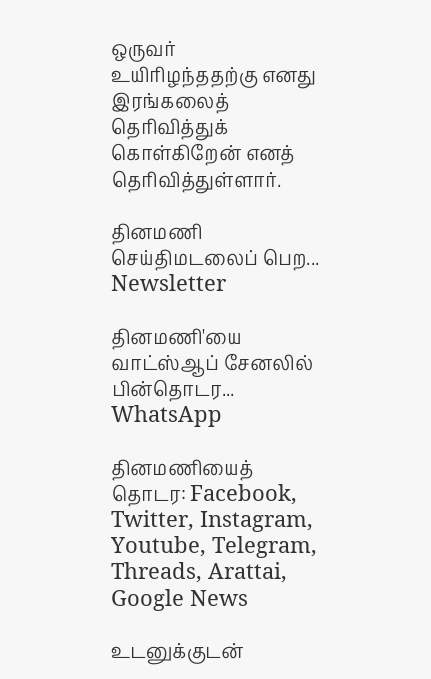ஒருவர் உயிரிழந்ததற்கு எனது இரங்கலைத் தெரிவித்துக் கொள்கிறேன் எனத் தெரிவித்துள்ளார்.

தினமணி செய்திமடலைப் பெற... Newsletter

தினமணி'யை வாட்ஸ்ஆப் சேனலில் பின்தொடர... WhatsApp

தினமணியைத் தொடர: Facebook, Twitter, Instagram, Youtube, Telegram, Threads, Arattai, Google News

உடனுக்குடன்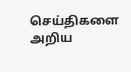செய்திகளை அறிய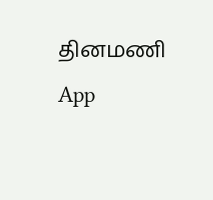தினமணி App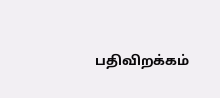பதிவிறக்கம்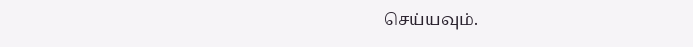செய்யவும்.